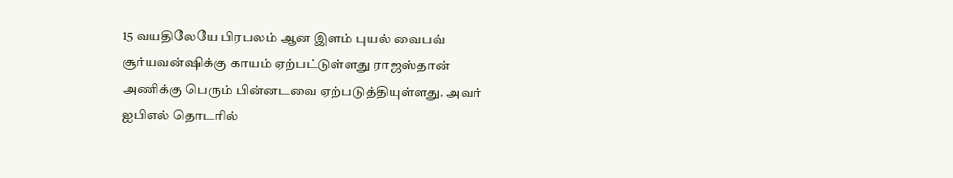15 வயதிலேயே பிரபலம் ஆன இளம் புயல் வைபவ் சூர்யவன்ஷிக்கு காயம் ஏற்பட்டுள்ளது ராஜஸ்தான் அணிக்கு பெரும் பின்னடவை ஏற்படுத்தியுள்ளது. அவர் ஐபிஎல் தொடரில்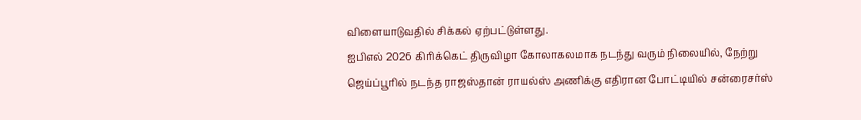விளையாடுவதில் சிக்கல் ஏற்பட்டுள்ளது.
ஐபிஎல் 2026 கிரிக்கெட் திருவிழா கோலாகலமாக நடந்து வரும் நிலையில், நேற்று ஜெய்ப்பூரில் நடந்த ராஜஸ்தான் ராயல்ஸ் அணிக்கு எதிரான போட்டியில் சன்ரைசர்ஸ்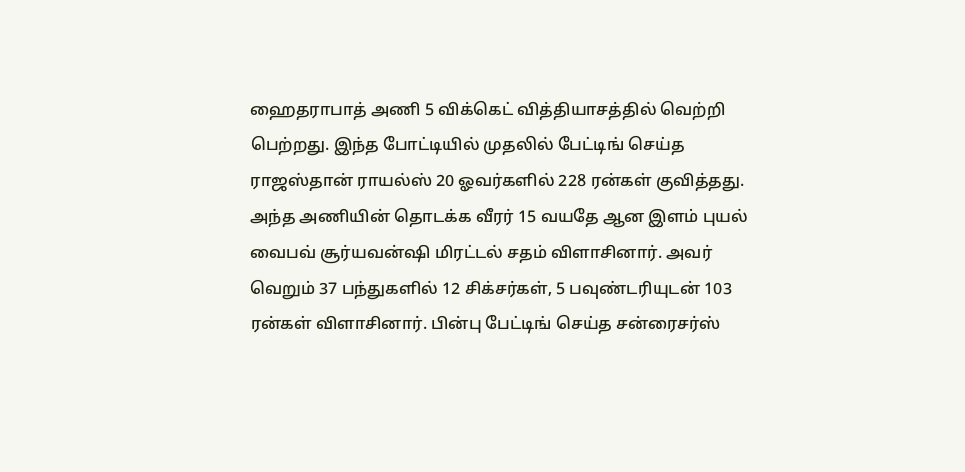ஹைதராபாத் அணி 5 விக்கெட் வித்தியாசத்தில் வெற்றி பெற்றது. இந்த போட்டியில் முதலில் பேட்டிங் செய்த ராஜஸ்தான் ராயல்ஸ் 20 ஓவர்களில் 228 ரன்கள் குவித்தது. அந்த அணியின் தொடக்க வீரர் 15 வயதே ஆன இளம் புயல் வைபவ் சூர்யவன்ஷி மிரட்டல் சதம் விளாசினார். அவர் வெறும் 37 பந்துகளில் 12 சிக்சர்கள், 5 பவுண்டரியுடன் 103 ரன்கள் விளாசினார். பின்பு பேட்டிங் செய்த சன்ரைசர்ஸ்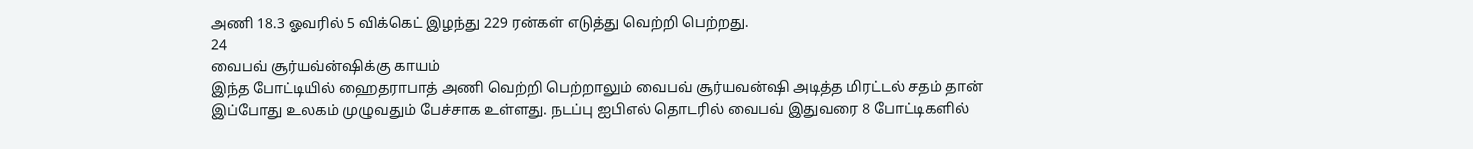அணி 18.3 ஓவரில் 5 விக்கெட் இழந்து 229 ரன்கள் எடுத்து வெற்றி பெற்றது.
24
வைபவ் சூர்யவ்ன்ஷிக்கு காயம்
இந்த போட்டியில் ஹைதராபாத் அணி வெற்றி பெற்றாலும் வைபவ் சூர்யவன்ஷி அடித்த மிரட்டல் சதம் தான் இப்போது உலகம் முழுவதும் பேச்சாக உள்ளது. நடப்பு ஐபிஎல் தொடரில் வைபவ் இதுவரை 8 போட்டிகளில்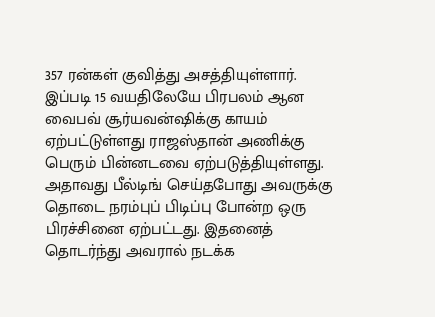357 ரன்கள் குவித்து அசத்தியுள்ளார். இப்படி 15 வயதிலேயே பிரபலம் ஆன வைபவ் சூர்யவன்ஷிக்கு காயம் ஏற்பட்டுள்ளது ராஜஸ்தான் அணிக்கு பெரும் பின்னடவை ஏற்படுத்தியுள்ளது. அதாவது பீல்டிங் செய்தபோது அவருக்கு தொடை நரம்புப் பிடிப்பு போன்ற ஒரு பிரச்சினை ஏற்பட்டது. இதனைத் தொடர்ந்து அவரால் நடக்க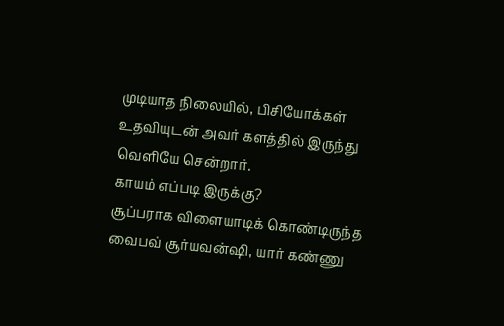முடியாத நிலையில், பிசியோக்கள் உதவியுடன் அவர் களத்தில் இருந்து வெளியே சென்றார்.
காயம் எப்படி இருக்கு?
சூப்பராக விளையாடிக் கொண்டிருந்த வைபவ் சூர்யவன்ஷி, யார் கண்ணு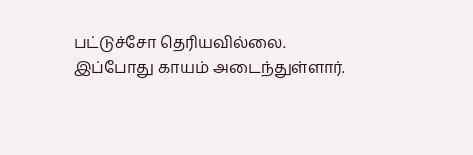பட்டுச்சோ தெரியவில்லை. இப்போது காயம் அடைந்துள்ளார்.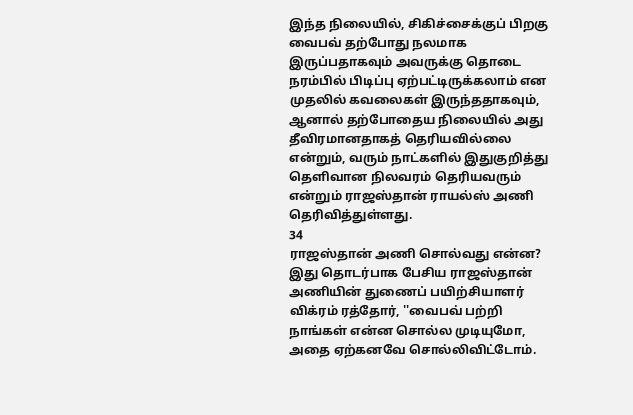இந்த நிலையில், சிகிச்சைக்குப் பிறகு வைபவ் தற்போது நலமாக இருப்பதாகவும் அவருக்கு தொடை நரம்பில் பிடிப்பு ஏற்பட்டிருக்கலாம் என முதலில் கவலைகள் இருந்ததாகவும், ஆனால் தற்போதைய நிலையில் அது தீவிரமானதாகத் தெரியவில்லை என்றும், வரும் நாட்களில் இதுகுறித்து தெளிவான நிலவரம் தெரியவரும் என்றும் ராஜஸ்தான் ராயல்ஸ் அணி தெரிவித்துள்ளது.
34
ராஜஸ்தான் அணி சொல்வது என்ன?
இது தொடர்பாக பேசிய ராஜஸ்தான் அணியின் துணைப் பயிற்சியாளர் விக்ரம் ரத்தோர், ''வைபவ் பற்றி நாங்கள் என்ன சொல்ல முடியுமோ, அதை ஏற்கனவே சொல்லிவிட்டோம்.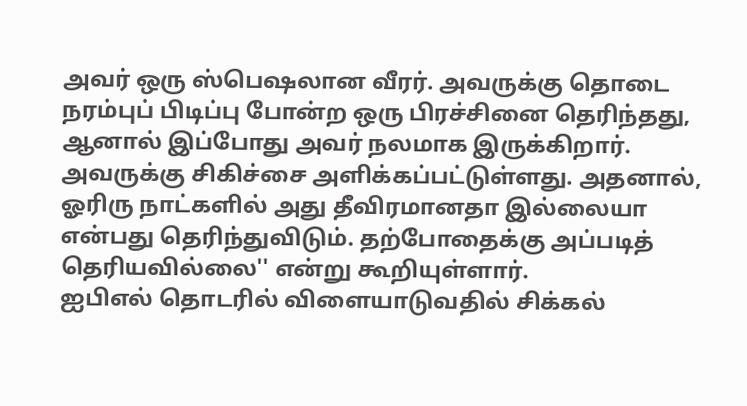அவர் ஒரு ஸ்பெஷலான வீரர். அவருக்கு தொடை நரம்புப் பிடிப்பு போன்ற ஒரு பிரச்சினை தெரிந்தது, ஆனால் இப்போது அவர் நலமாக இருக்கிறார். அவருக்கு சிகிச்சை அளிக்கப்பட்டுள்ளது. அதனால், ஓரிரு நாட்களில் அது தீவிரமானதா இல்லையா என்பது தெரிந்துவிடும். தற்போதைக்கு அப்படித் தெரியவில்லை'' என்று கூறியுள்ளார்.
ஐபிஎல் தொடரில் விளையாடுவதில் சிக்கல்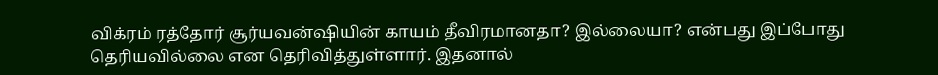விக்ரம் ரத்தோர் சூர்யவன்ஷியின் காயம் தீவிரமானதா? இல்லையா? என்பது இப்போது தெரியவில்லை என தெரிவித்துள்ளார். இதனால்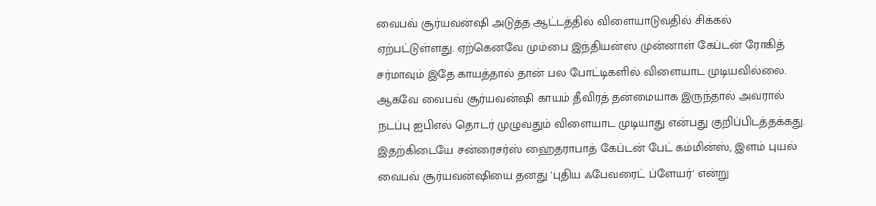வைபவ் சூர்யவன்ஷி அடுத்த ஆட்டத்தில் விளையாடுவதில் சிக்கல் ஏற்பட்டுள்ளது. ஏற்கெனவே மும்பை இந்தியன்ஸ் முன்னாள் கேப்டன் ரோகித் சர்மாவும் இதே காயத்தால் தான் பல போட்டிகளில் விளையாட முடியவில்லை. ஆகவே வைபவ் சூர்யவன்ஷி காயம் தீவிரத் தன்மையாக இருந்தால் அவரால் நடப்பு ஐபிஎல் தொடர் முழுவதும் விளையாட முடியாது என்பது குறிப்பிடத்தக்கது.
இதற்கிடையே சன்ரைசர்ஸ் ஹைதராபாத் கேப்டன் பேட் கம்மின்ஸ், இளம் புயல் வைபவ் சூர்யவன்ஷியை தனது 'புதிய ஃபேவரைட் ப்ளேயர்' என்று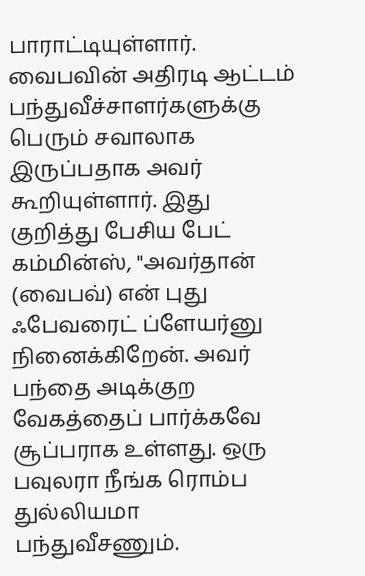பாராட்டியுள்ளார். வைபவின் அதிரடி ஆட்டம் பந்துவீச்சாளர்களுக்கு பெரும் சவாலாக இருப்பதாக அவர் கூறியுள்ளார். இது குறித்து பேசிய பேட் கம்மின்ஸ், ''அவர்தான் (வைபவ்) என் புது ஃபேவரைட் ப்ளேயர்னு நினைக்கிறேன். அவர் பந்தை அடிக்குற வேகத்தைப் பார்க்கவே சூப்பராக உள்ளது. ஒரு பவுலரா நீங்க ரொம்ப துல்லியமா பந்துவீசணும்.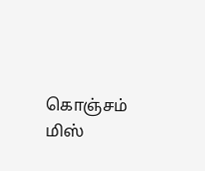கொஞ்சம் மிஸ்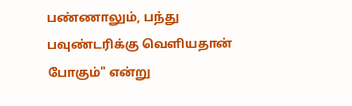பண்ணாலும், பந்து பவுண்டரிக்கு வெளியதான் போகும்" என்று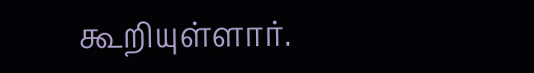கூறியுள்ளார்.